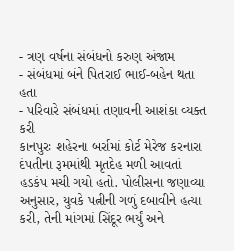- ત્રણ વર્ષના સંબંધનો કરુણ અંજામ
- સંબંધમાં બંને પિતરાઈ ભાઈ-બહેન થતા હતા
- પરિવારે સંબંધમાં તણાવની આશંકા વ્યક્ત કરી
કાનપુરઃ શહેરના બર્રામાં કોર્ટ મેરેજ કરનારા દંપતીના રૂમમાંથી મૃતદેહ મળી આવતાં હડકંપ મચી ગયો હતો. પોલીસના જણાવ્યા અનુસાર, યુવકે પત્નીની ગળું દબાવીને હત્યા કરી, તેની માંગમાં સિંદૂર ભર્યું અને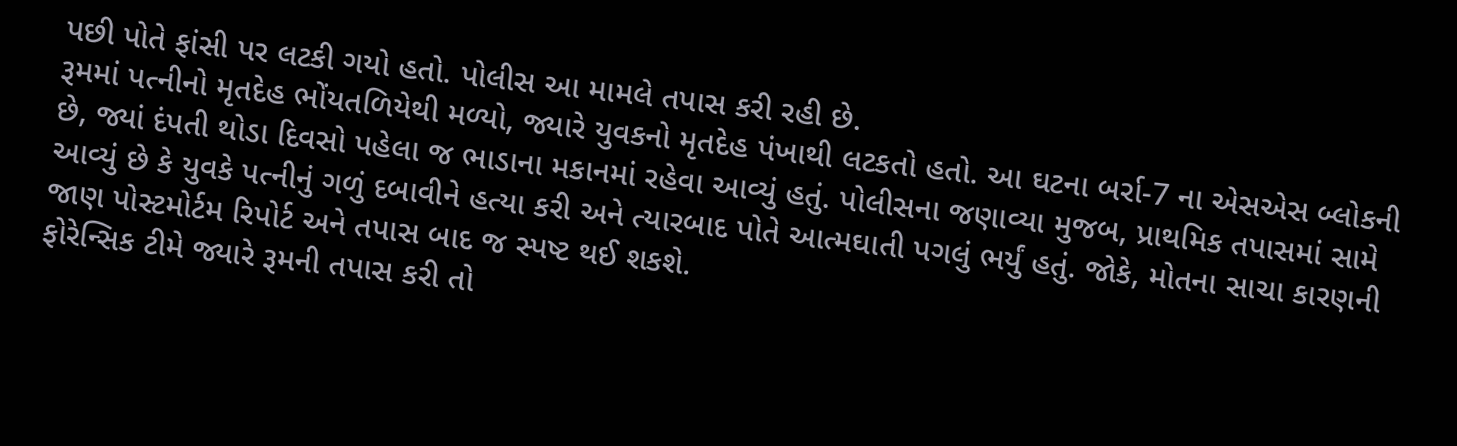પછી પોતે ફાંસી પર લટકી ગયો હતો. પોલીસ આ મામલે તપાસ કરી રહી છે.
રૂમમાં પત્નીનો મૃતદેહ ભોંયતળિયેથી મળ્યો, જ્યારે યુવકનો મૃતદેહ પંખાથી લટકતો હતો. આ ઘટના બર્રા-7 ના એસએસ બ્લોકની છે, જ્યાં દંપતી થોડા દિવસો પહેલા જ ભાડાના મકાનમાં રહેવા આવ્યું હતું. પોલીસના જણાવ્યા મુજબ, પ્રાથમિક તપાસમાં સામે આવ્યું છે કે યુવકે પત્નીનું ગળું દબાવીને હત્યા કરી અને ત્યારબાદ પોતે આત્મઘાતી પગલું ભર્યું હતું. જોકે, મોતના સાચા કારણની જાણ પોસ્ટમોર્ટમ રિપોર્ટ અને તપાસ બાદ જ સ્પષ્ટ થઈ શકશે.
ફોરેન્સિક ટીમે જ્યારે રૂમની તપાસ કરી તો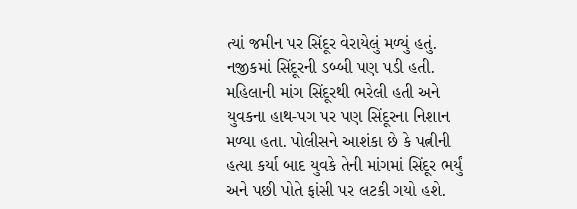ત્યાં જમીન પર સિંદૂર વેરાયેલું મળ્યું હતું. નજીકમાં સિંદૂરની ડબ્બી પણ પડી હતી. મહિલાની માંગ સિંદૂરથી ભરેલી હતી અને યુવકના હાથ-પગ પર પણ સિંદૂરના નિશાન મળ્યા હતા. પોલીસને આશંકા છે કે પત્નીની હત્યા કર્યા બાદ યુવકે તેની માંગમાં સિંદૂર ભર્યું અને પછી પોતે ફાંસી પર લટકી ગયો હશે.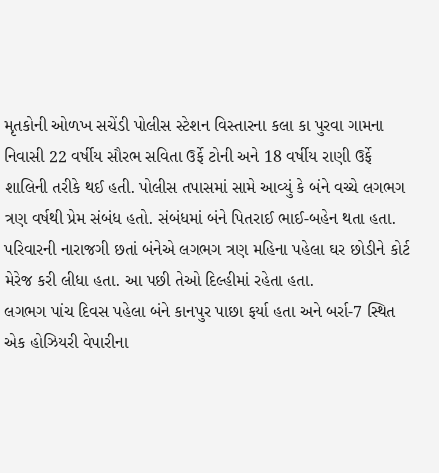મૃતકોની ઓળખ સચેંડી પોલીસ સ્ટેશન વિસ્તારના કલા કા પુરવા ગામના નિવાસી 22 વર્ષીય સૌરભ સવિતા ઉર્ફે ટોની અને 18 વર્ષીય રાણી ઉર્ફે શાલિની તરીકે થઈ હતી. પોલીસ તપાસમાં સામે આવ્યું કે બંને વચ્ચે લગભગ ત્રણ વર્ષથી પ્રેમ સંબંધ હતો. સંબંધમાં બંને પિતરાઈ ભાઈ-બહેન થતા હતા. પરિવારની નારાજગી છતાં બંનેએ લગભગ ત્રણ મહિના પહેલા ઘર છોડીને કોર્ટ મેરેજ કરી લીધા હતા. આ પછી તેઓ દિલ્હીમાં રહેતા હતા.
લગભગ પાંચ દિવસ પહેલા બંને કાનપુર પાછા ફર્યા હતા અને બર્રા-7 સ્થિત એક હોઝિયરી વેપારીના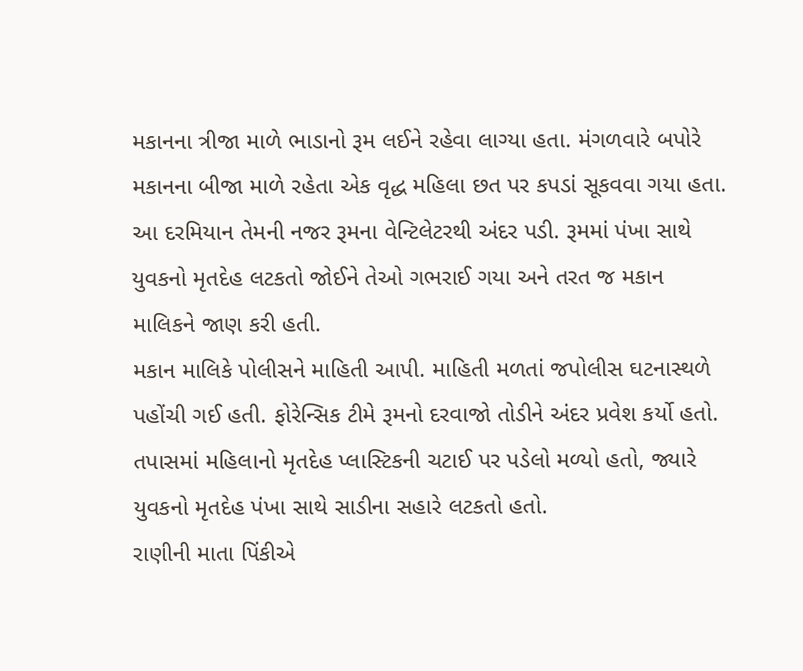મકાનના ત્રીજા માળે ભાડાનો રૂમ લઈને રહેવા લાગ્યા હતા. મંગળવારે બપોરે મકાનના બીજા માળે રહેતા એક વૃદ્ધ મહિલા છત પર કપડાં સૂકવવા ગયા હતા. આ દરમિયાન તેમની નજર રૂમના વેન્ટિલેટરથી અંદર પડી. રૂમમાં પંખા સાથે યુવકનો મૃતદેહ લટકતો જોઈને તેઓ ગભરાઈ ગયા અને તરત જ મકાન માલિકને જાણ કરી હતી.
મકાન માલિકે પોલીસને માહિતી આપી. માહિતી મળતાં જપોલીસ ઘટનાસ્થળે પહોંચી ગઈ હતી. ફોરેન્સિક ટીમે રૂમનો દરવાજો તોડીને અંદર પ્રવેશ કર્યો હતો. તપાસમાં મહિલાનો મૃતદેહ પ્લાસ્ટિકની ચટાઈ પર પડેલો મળ્યો હતો, જ્યારે યુવકનો મૃતદેહ પંખા સાથે સાડીના સહારે લટકતો હતો.
રાણીની માતા પિંકીએ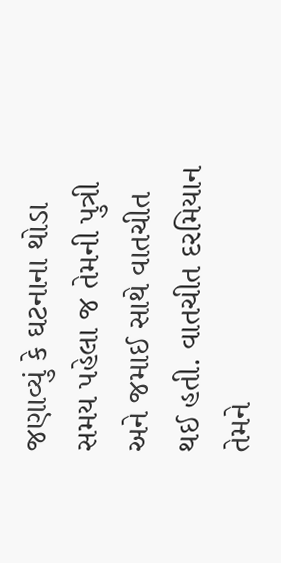જણાવ્યું કે ઘટનાના થોડા સમય પહેલા જ તેમની પુત્રી અને જમાઈ સાથે વાતચીત થઈ હતી. વાતચીત દરમિયાન તેમને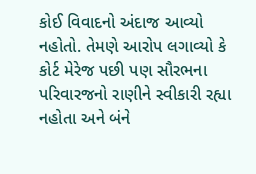કોઈ વિવાદનો અંદાજ આવ્યો નહોતો. તેમણે આરોપ લગાવ્યો કે કોર્ટ મેરેજ પછી પણ સૌરભના પરિવારજનો રાણીને સ્વીકારી રહ્યા નહોતા અને બંને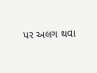પર અલગ થવા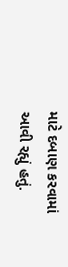માટે દબાણ કરવામાં આવી રહ્યું હતું.